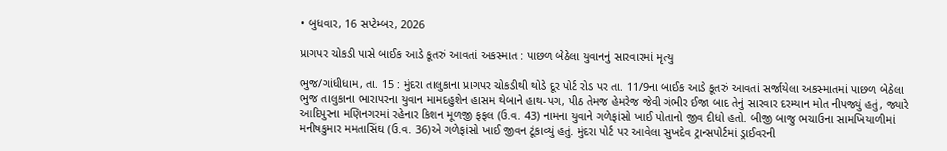• બુધવાર, 16 સપ્ટેમ્બર, 2026

પ્રાગપર ચોકડી પાસે બાઈક આડે કૂતરું આવતાં અકસ્માત : પાછળ બેઠેલા યુવાનનું સારવારમાં મૃત્યુ

ભુજ/ગાંધીધામ, તા. 15 : મુંદરા તાલુકાના પ્રાગપર ચોકડીથી થોડે દૂર પોર્ટ રોડ પર તા. 11/9ના બાઈક આડે કૂતરું આવતાં સર્જાયેલા અકસ્માતમાં પાછળ બેઠેલા ભુજ તાલુકાના ભારાપરના યુવાન મામદહુશેન હાસમ થેબાને હાથ-પગ, પીઠ તેમજ હેમરેજ જેવી ગંભીર ઈજા બાદ તેનું સારવાર દરમ્યાન મોત નીપજ્યું હતું, જ્યારે આદિપુરના મણિનગરમાં રહેનાર કિશન મૂળજી ફફલ (ઉ.વ. 43) નામના યુવાને ગળેફાંસો ખાઈ પોતાનો જીવ દીધો હતો. બીજી બાજુ ભચાઉના સામખિયાળીમાં મનીષકુમાર મમતાસિંઘ (ઉ.વ. 36)એ ગળેફાંસો ખાઈ જીવન ટૂંકાવ્યું હતું. મુંદરા પોર્ટ પર આવેલા સુખદેવ ટ્રાન્સપોર્ટમાં ડ્રાઈવરની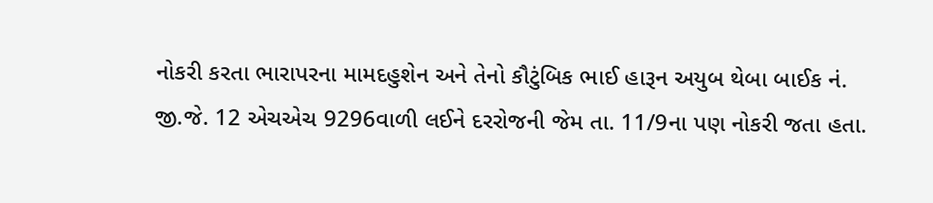નોકરી કરતા ભારાપરના મામદહુશેન અને તેનો કૌટુંબિક ભાઈ હારૂન અયુબ થેબા બાઈક નં. જી.જે. 12 એચએચ 9296વાળી લઈને દરરોજની જેમ તા. 11/9ના પણ નોકરી જતા હતા.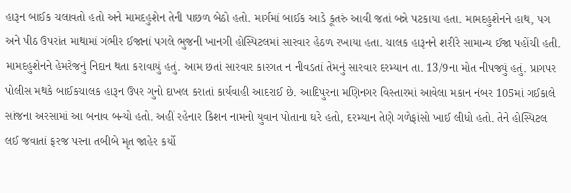હારૂન બાઈક ચલાવતો હતો અને મામદહુશેન તેની પાછળ બેઠો હતો. માર્ગમાં બાઈક આડે કૂતરું આવી જતાં બન્ને પટકાયા હતા. મામદહુશેનને હાથ, પગ અને પીઠ ઉપરાંત માથામાં ગંભીર ઈજાનાં પગલે ભુજની ખાનગી હોસ્પિટલમાં સારવાર હેઠળ રખાયા હતા. ચાલક હારૂનને શરીરે સામાન્ય ઈજા પહોંચી હતી. મામદહુશેનને હેમરેજનું નિદાન થતા કરાવાયું હતું. આમ છતાં સારવાર કારગત ન નીવડતાં તેમનું સારવાર દરમ્યાન તા. 13/9ના મોત નીપજ્યું હતું. પ્રાગપર પોલીસ મથકે બાઈકચાલક હારૂન ઉપર ગુનો દાખલ કરાતાં કાર્યવાહી આદરાઈ છે. આદિપુરના મણિનગર વિસ્તારમાં આવેલા મકાન નંબર 105માં ગઈકાલે સાંજના અરસામાં આ બનાવ બન્યો હતો. અહીં રહેનાર કિશન નામનો યુવાન પોતાના ઘરે હતો, દરમ્યાન તેણે ગળેફાંસો ખાઈ લીધો હતો. તેને હોસ્પિટલ લઈ જવાતાં ફરજ પરના તબીબે મૃત જાહેર કર્યો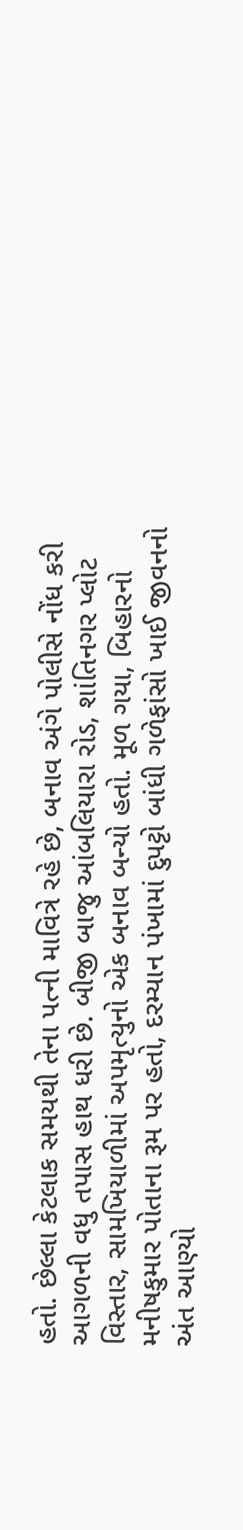હતો. છેલ્લા કેટલાક સમયથી તેના પત્ની માવિત્રે રહે છે, બનાવ અંગે પોલીસે નોંધ કરી આગળની વધુ તપાસ હાથ ધરી છે. બીજી બાજુ આંબલિયારા રોડ, શાંતિનગર પ્લોટ વિસ્તાર, સામખિયાળીમાં અપમૃત્યુનો એક બનાવ બન્યો હતો. મૂળ ગયા, બિહારનો મનીષકુમાર પોતાના રૂમ પર હતો, દરમ્યાન પંખામાં દુપટ્ટો બાંધી ગળેફાંસો ખાઈ જીવનનો અંત આણ્યો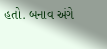હતો. બનાવ અંગે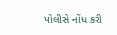પોલીસે નોંધ કરી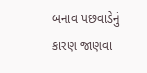બનાવ પછવાડેનું કારણ જાણવા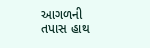આગળની તપાસ હાથ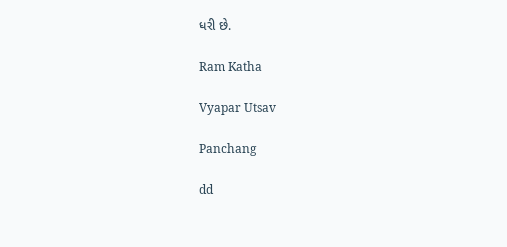ધરી છે.

Ram Katha

Vyapar Utsav

Panchang

dd